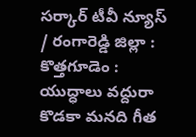సర్కార్ టీవీ న్యూస్ / రంగారెడ్డి జిల్లా : కొత్తగూడెం : యుద్ధాలు వద్దురా కొడకా మనది గీత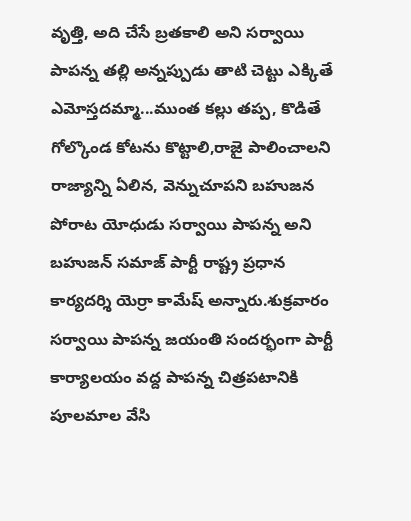వృత్తి, అది చేసే బ్రతకాలి అని సర్వాయి పాపన్న తల్లి అన్నప్పుడు తాటి చెట్టు ఎక్కితే ఎమోస్తదమ్మా...ముంత కల్లు తప్ప, కొడితే గోల్కొండ కోటను కొట్టాలి,రాజై పాలించాలని రాజ్యాన్ని ఏలిన, వెన్నుచూపని బహుజన పోరాట యోధుడు సర్వాయి పాపన్న అని బహుజన్ సమాజ్ పార్టీ రాష్ట్ర ప్రధాన కార్యదర్శి యెర్రా కామేష్ అన్నారు.శుక్రవారం సర్వాయి పాపన్న జయంతి సందర్భంగా పార్టీ కార్యాలయం వద్ద పాపన్న చిత్రపటానికి పూలమాల వేసి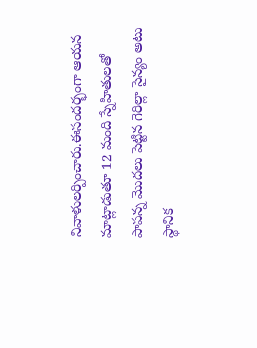నివాళులర్పించారు.ఈసందర్భంగా ఆయన మాట్లాడుతూ 12 మంది స్నేహితులతో పాపన్న మొదలు పెట్టిన గెరిల్లా సైన్యం అటు స్థానిక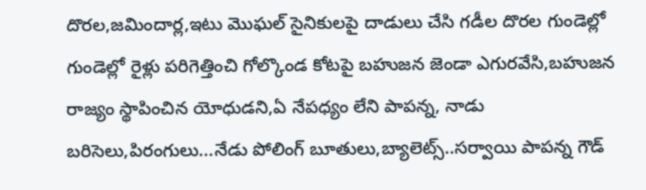దొరల,జమిందార్ల,ఇటు మొఘల్ సైనికులపై దాడులు చేసి గడీల దొరల గుండెల్లో గుండెల్లో రైళ్లు పరిగెత్తించి గోల్కొండ కోటపై బహుజన జెండా ఎగురవేసి,బహుజన రాజ్యం స్థాపించిన యోధుడని,ఏ నేపధ్యం లేని పాపన్న, నాడు బరిసెలు,పిరంగులు...నేడు పోలింగ్ బూతులు,బ్యాలెట్స్..సర్వాయి పాపన్న గౌడ్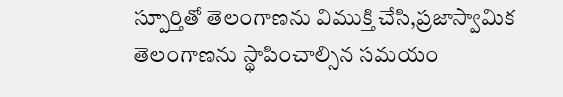స్పూర్తితో తెలంగాణను విముక్తి చేసి,ప్రజాస్వామిక తెలంగాణను స్థాపించాల్సిన సమయం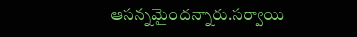ఆసన్నమైందన్నారు.సర్వాయి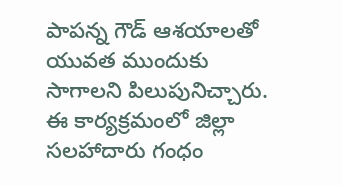పాపన్న గౌడ్ ఆశయాలతో యువత ముందుకు సాగాలని పిలుపునిచ్చారు. ఈ కార్యక్రమంలో జిల్లా సలహాదారు గంధం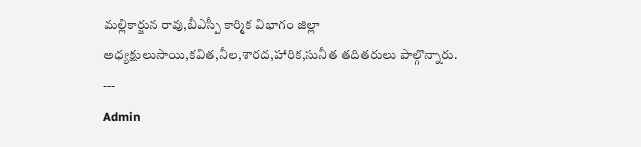మల్లికార్జున రావు,బీఎస్పీ కార్మిక విభాగం జిల్లా అధ్యక్షులుసాయి,కవిత,నీల,శారద,హారిక,సునీత తదితరులు పాల్గొన్నారు.
---
Admin